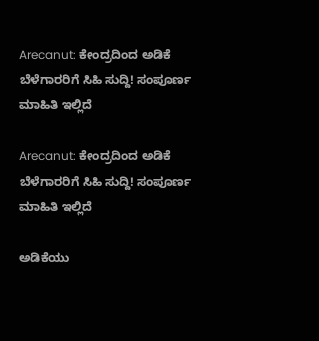Arecanut: ಕೇಂದ್ರದಿಂದ ಅಡಿಕೆ ಬೆಳೆಗಾರರಿಗೆ ಸಿಹಿ ಸುದ್ದಿ! ಸಂಪೂರ್ಣ ಮಾಹಿತಿ ಇಲ್ಲಿದೆ

Arecanut: ಕೇಂದ್ರದಿಂದ ಅಡಿಕೆ ಬೆಳೆಗಾರರಿಗೆ ಸಿಹಿ ಸುದ್ದಿ! ಸಂಪೂರ್ಣ ಮಾಹಿತಿ ಇಲ್ಲಿದೆ

ಅಡಿಕೆಯು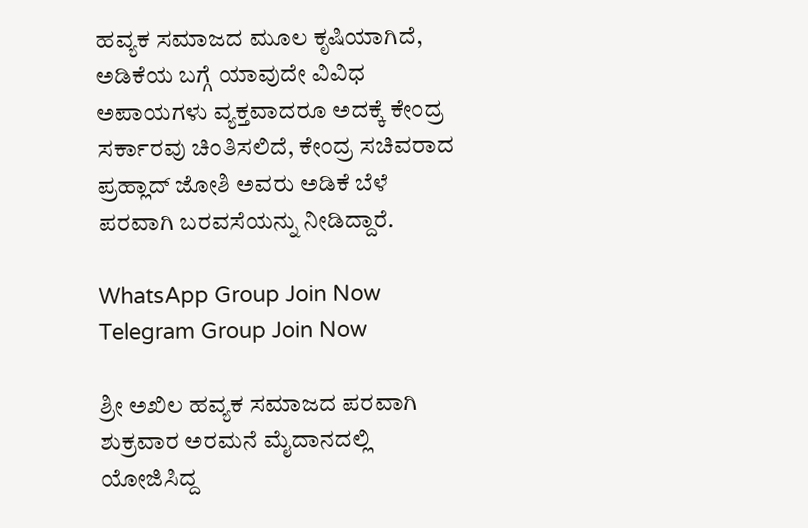ಹವ್ಯಕ ಸಮಾಜದ ಮೂಲ ಕೃಷಿಯಾಗಿದೆ, ಅಡಿಕೆಯ ಬಗ್ಗೆ ಯಾವುದೇ ವಿವಿಧ ಅಪಾಯಗಳು ವ್ಯಕ್ತವಾದರೂ ಅದಕ್ಕೆ ಕೇಂದ್ರ ಸರ್ಕಾರವು ಚಿಂತಿಸಲಿದೆ, ಕೇಂದ್ರ ಸಚಿವರಾದ ಪ್ರಹ್ಲಾದ್ ಜೋಶಿ ಅವರು ಅಡಿಕೆ ಬೆಳೆ ಪರವಾಗಿ ಬರವಸೆಯನ್ನು ನೀಡಿದ್ದಾರೆ.

WhatsApp Group Join Now
Telegram Group Join Now

ಶ್ರೀ ಅಖಿಲ ಹವ್ಯಕ ಸಮಾಜದ ಪರವಾಗಿ ಶುಕ್ರವಾರ ಅರಮನೆ ಮೈದಾನದಲ್ಲಿ ಯೋಜಿಸಿದ್ದ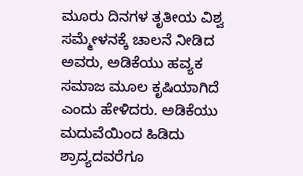ಮೂರು ದಿನಗಳ ತೃತೀಯ ವಿಶ್ವ ಸಮ್ಮೇಳನಕ್ಕೆ ಚಾಲನೆ ನೀಡಿದ ಅವರು, ಅಡಿಕೆಯು ಹವ್ಯಕ ಸಮಾಜ ಮೂಲ ಕೃಷಿಯಾಗಿದೆ ಎಂದು ಹೇಳಿದರು. ಅಡಿಕೆಯು ಮದುವೆಯಿಂದ ಹಿಡಿದು ಶ್ರಾದ್ಯದವರೆಗೂ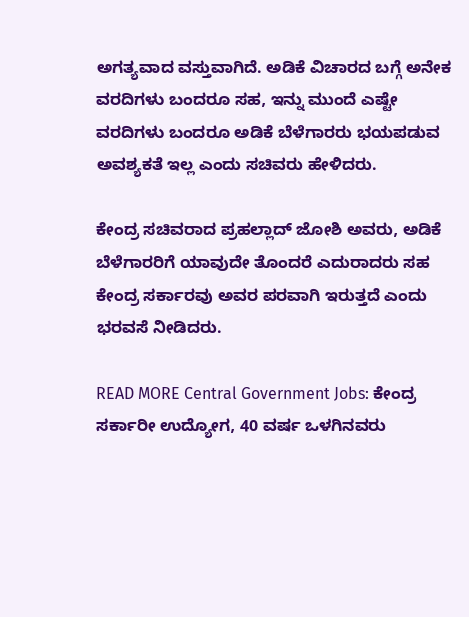ಅಗತ್ಯವಾದ ವಸ್ತುವಾಗಿದೆ. ಅಡಿಕೆ ವಿಚಾರದ ಬಗ್ಗೆ ಅನೇಕ ವರದಿಗಳು ಬಂದರೂ ಸಹ, ಇನ್ನು ಮುಂದೆ ಎಷ್ಟೇ ವರದಿಗಳು ಬಂದರೂ ಅಡಿಕೆ ಬೆಳೆಗಾರರು ಭಯಪಡುವ ಅವಶ್ಯಕತೆ ಇಲ್ಲ ಎಂದು ಸಚಿವರು ಹೇಳಿದರು.

ಕೇಂದ್ರ ಸಚಿವರಾದ ಪ್ರಹಲ್ಲಾದ್ ಜೋಶಿ ಅವರು, ಅಡಿಕೆ ಬೆಳೆಗಾರರಿಗೆ ಯಾವುದೇ ತೊಂದರೆ ಎದುರಾದರು ಸಹ ಕೇಂದ್ರ ಸರ್ಕಾರವು ಅವರ ಪರವಾಗಿ ಇರುತ್ತದೆ ಎಂದು ಭರವಸೆ ನೀಡಿದರು.

READ MORE Central Government Jobs: ಕೇಂದ್ರ ಸರ್ಕಾರೀ ಉದ್ಯೋಗ, 40 ವರ್ಷ ಒಳಗಿನವರು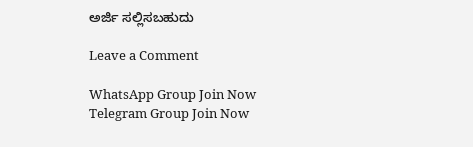ಅರ್ಜಿ ಸಲ್ಲಿಸಬಹುದು

Leave a Comment

WhatsApp Group Join Now
Telegram Group Join Now